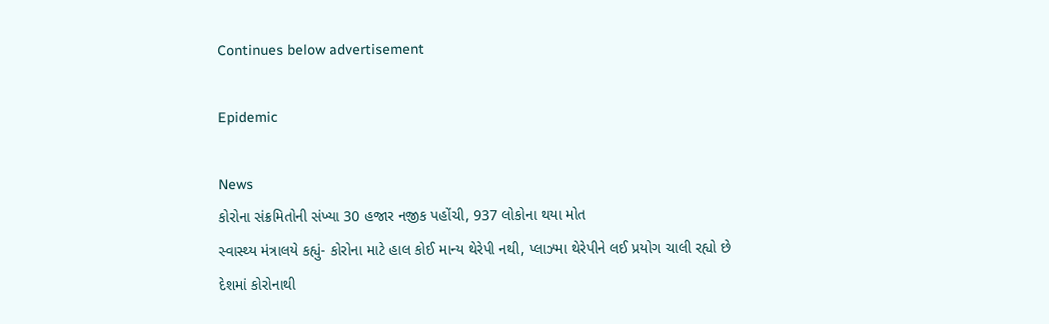Continues below advertisement

Epidemic

News
કોરોના સંક્રમિતોની સંખ્યા 30 હજાર નજીક પહોંચી, 937 લોકોના થયા મોત
સ્વાસ્થ્ય મંત્રાલયે કહ્યું- કોરોના માટે હાલ કોઈ માન્ય થેરેપી નથી, પ્લાઝ્મા થેરેપીને લઈ પ્રયોગ ચાલી રહ્યો છે
દેશમાં કોરોનાથી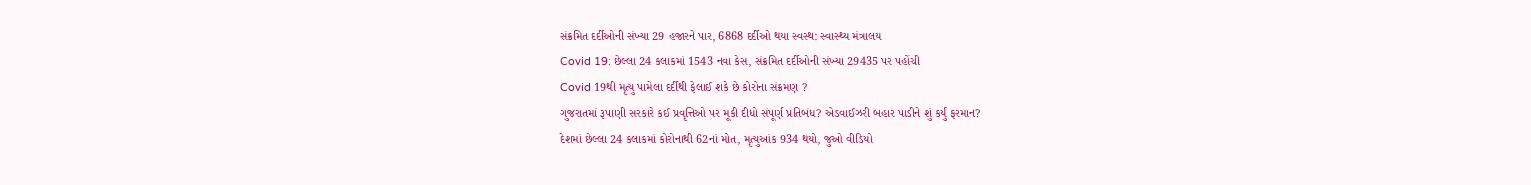સંક્રમિત દર્દીઓની સંખ્યા 29 હજારને પાર, 6868 દર્દીઓ થયા સ્વસ્થ: સ્વાસ્થ્ય મંત્રાલય
Covid 19: છેલ્લા 24 કલાકમાં 1543 નવા કેસ, સંક્રમિત દર્દીઓની સંખ્યા 29435 પર પહોંચી
Covid 19થી મૃત્યુ પામેલા દર્દીથી ફેલાઈ શકે છે કોરોના સંક્રમણ ?
ગુજરાતમાં રૂપાણી સરકારે કઈ પ્રવૃત્તિઓ પર મૂકી દીધો સંપૂર્ણ પ્રતિબંધ? એડવાઈઝરી બહાર પાડીને શું કર્યું ફરમાન?
દેશમાં છેલ્લા 24 કલાકમાં કોરોનાથી 62નાં મોત, મૃત્યુઆંક 934 થયો, જુઓ વીડિયો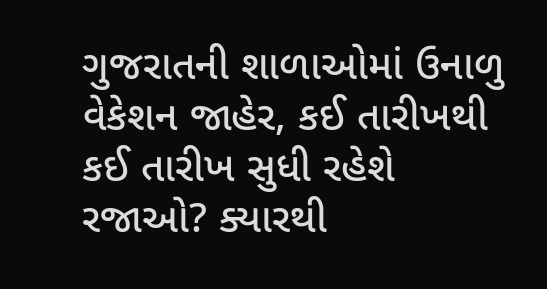ગુજરાતની શાળાઓમાં ઉનાળુ વેકેશન જાહેર, કઈ તારીખથી કઈ તારીખ સુધી રહેશે રજાઓ? ક્યારથી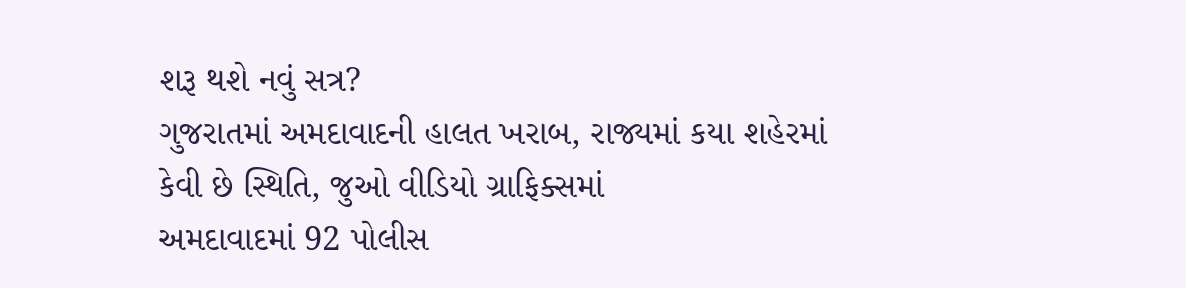શરૂ થશે નવું સત્ર?
ગુજરાતમાં અમદાવાદની હાલત ખરાબ, રાજ્યમાં કયા શહેરમાં કેવી છે સ્થિતિ, જુઓ વીડિયો ગ્રાફિક્સમાં
અમદાવાદમાં 92 પોલીસ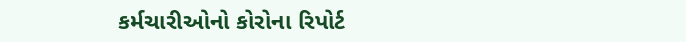કર્મચારીઓનો કોરોના રિપોર્ટ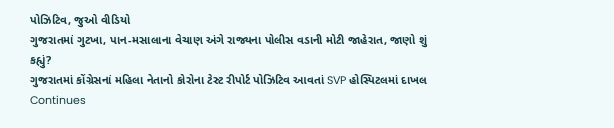પોઝિટિવ, જુઓ વીડિયો
ગુજરાતમાં ગુટખા, પાન-મસાલાના વેચાણ અંગે રાજ્યના પોલીસ વડાની મોટી જાહેરાત, જાણો શું કહ્યું?
ગુજરાતમાં કોંગ્રેસનાં મહિલા નેતાનો કોરોના ટેસ્ટ રીપોર્ટ પોઝિટિવ આવતાં SVP હોસ્પિટલમાં દાખલ
Continues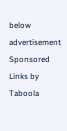below advertisement
Sponsored Links by Taboola